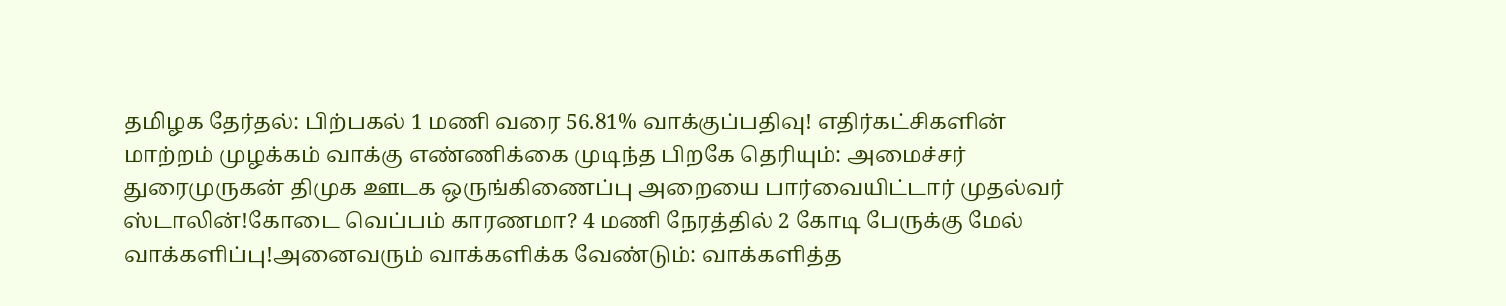தமிழக தேர்தல்: பிற்பகல் 1 மணி வரை 56.81% வாக்குப்பதிவு! எதிர்கட்சிகளின் மாற்றம் முழக்கம் வாக்கு எண்ணிக்கை முடிந்த பிறகே தெரியும்: அமைச்சர் துரைமுருகன் திமுக ஊடக ஒருங்கிணைப்பு அறையை பார்வையிட்டார் முதல்வர் ஸ்டாலின்!கோடை வெப்பம் காரணமா? 4 மணி நேரத்தில் 2 கோடி பேருக்கு மேல் வாக்களிப்பு!அனைவரும் வாக்களிக்க வேண்டும்: வாக்களித்த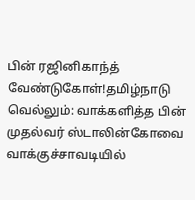பின் ரஜினிகாந்த் வேண்டுகோள்!தமிழ்நாடு வெல்லும்: வாக்களித்த பின் முதல்வர் ஸ்டாலின்கோவை வாக்குச்சாவடியில்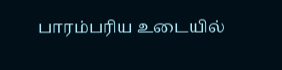பாரம்பரிய உடையில்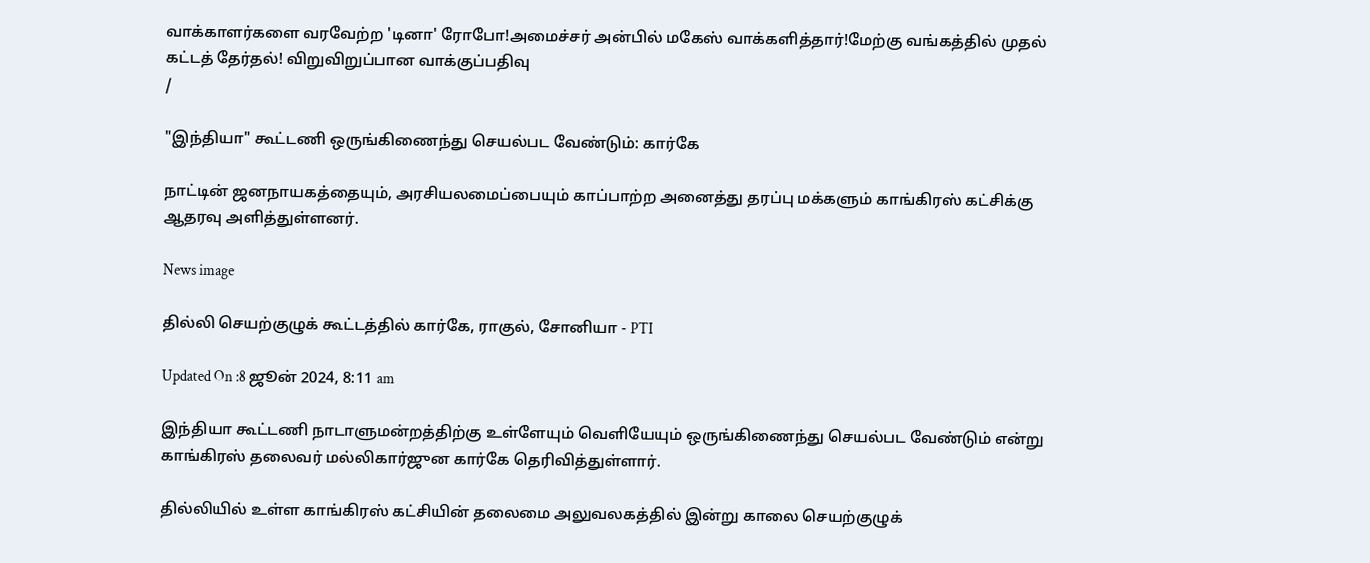வாக்காளர்களை வரவேற்ற 'டினா' ரோபோ!அமைச்சர் அன்பில் மகேஸ் வாக்களித்தார்!மேற்கு வங்கத்தில் முதல் கட்டத் தேர்தல்! விறுவிறுப்பான வாக்குப்பதிவு
/

"இந்தியா" கூட்டணி ஒருங்கிணைந்து செயல்பட வேண்டும்: கார்கே

நாட்டின் ஜனநாயகத்தையும், அரசியலமைப்பையும் காப்பாற்ற அனைத்து தரப்பு மக்களும் காங்கிரஸ் கட்சிக்கு ஆதரவு அளித்துள்ளனர்.

News image

தில்லி செயற்குழுக் கூட்டத்தில் கார்கே, ராகுல், சோனியா - PTI

Updated On :8 ஜூன் 2024, 8:11 am

இந்தியா கூட்டணி நாடாளுமன்றத்திற்கு உள்ளேயும் வெளியேயும் ஒருங்கிணைந்து செயல்பட வேண்டும் என்று காங்கிரஸ் தலைவர் மல்லிகார்ஜுன கார்கே தெரிவித்துள்ளார்.

தில்லியில் உள்ள காங்கிரஸ் கட்சியின் தலைமை அலுவலகத்தில் இன்று காலை செயற்குழுக்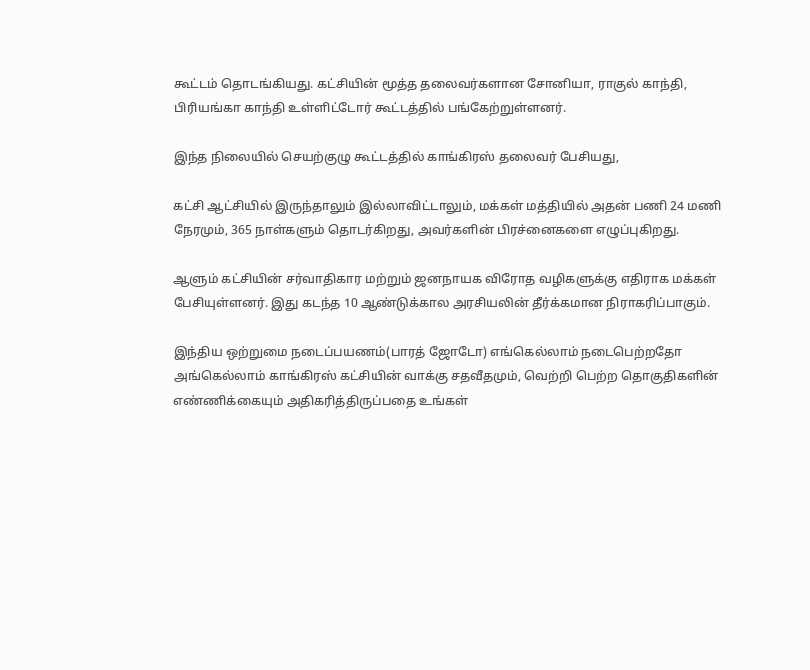கூட்டம் தொடங்கியது. கட்சியின் மூத்த தலைவர்களான சோனியா, ராகுல் காந்தி, பிரியங்கா காந்தி உள்ளிட்டோர் கூட்டத்தில் பங்கேற்றுள்ளனர்.

இந்த நிலையில் செயற்குழு கூட்டத்தில் காங்கிரஸ் தலைவர் பேசியது,

கட்சி ஆட்சியில் இருந்தாலும் இல்லாவிட்டாலும், மக்கள் மத்தியில் அதன் பணி 24 மணி நேரமும், 365 நாள்களும் தொடர்கிறது, அவர்களின் பிரச்னைகளை எழுப்புகிறது.

ஆளும் கட்சியின் சர்வாதிகார மற்றும் ஜனநாயக விரோத வழிகளுக்கு எதிராக மக்கள் பேசியுள்ளனர். இது கடந்த 10 ஆண்டுக்கால அரசியலின் தீர்க்கமான நிராகரிப்பாகும்.

இந்திய ஒற்றுமை நடைப்பயணம்(பாரத் ஜோடோ) எங்கெல்லாம் நடைபெற்றதோ அங்கெல்லாம் காங்கிரஸ் கட்சியின் வாக்கு சதவீதமும், வெற்றி பெற்ற தொகுதிகளின் எண்ணிக்கையும் அதிகரித்திருப்பதை உங்கள்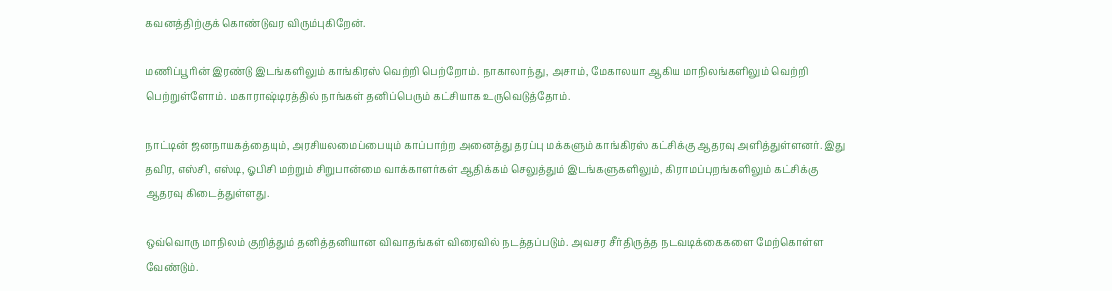கவனத்திற்குக் கொண்டுவர விரும்புகிறேன்.

மணிப்பூரின் இரண்டு இடங்களிலும் காங்கிரஸ் வெற்றி பெற்றோம். நாகாலாந்து, அசாம், மேகாலயா ஆகிய மாநிலங்களிலும் வெற்றி பெற்றுள்ளோம். மகாராஷ்டிரத்தில் நாங்கள் தனிப்பெரும் கட்சியாக உருவெடுத்தோம்.

நாட்டின் ஜனநாயகத்தையும், அரசியலமைப்பையும் காப்பாற்ற அனைத்து தரப்பு மக்களும் காங்கிரஸ் கட்சிக்கு ஆதரவு அளித்துள்ளனர். இது தவிர, எஸ்சி, எஸ்டி, ஓபிசி மற்றும் சிறுபான்மை வாக்காளர்கள் ஆதிக்கம் செலுத்தும் இடங்களுகளிலும், கிராமப்புறங்களிலும் கட்சிக்கு ஆதரவு கிடைத்துள்ளது.

ஒவ்வொரு மாநிலம் குறித்தும் தனித்தனியான விவாதங்கள் விரைவில் நடத்தப்படும். அவசர சீர்திருத்த நடவடிக்கைகளை மேற்கொள்ள வேண்டும்.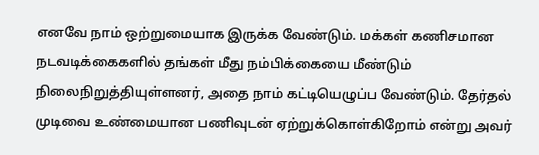எனவே நாம் ஒற்றுமையாக இருக்க வேண்டும். மக்கள் கணிசமான நடவடிக்கைகளில் தங்கள் மீது நம்பிக்கையை மீண்டும் நிலைநிறுத்தியுள்ளனர், அதை நாம் கட்டியெழுப்ப வேண்டும். தேர்தல் முடிவை உண்மையான பணிவுடன் ஏற்றுக்கொள்கிறோம் என்று அவர்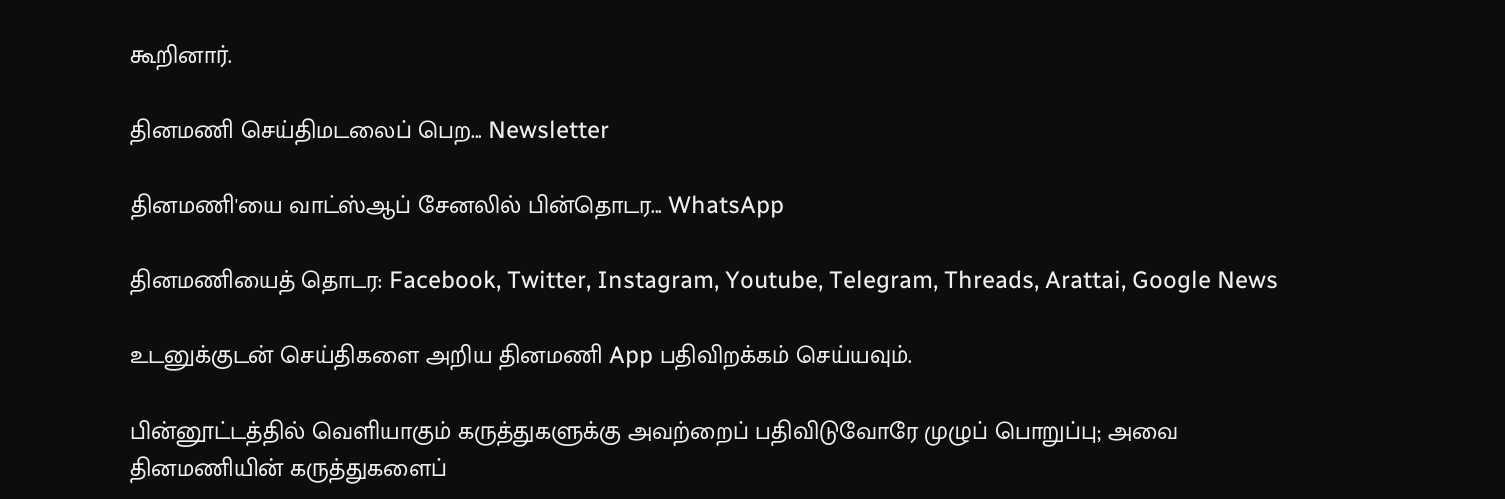கூறினார்.

தினமணி செய்திமடலைப் பெற... Newsletter

தினமணி'யை வாட்ஸ்ஆப் சேனலில் பின்தொடர... WhatsApp

தினமணியைத் தொடர: Facebook, Twitter, Instagram, Youtube, Telegram, Threads, Arattai, Google News

உடனுக்குடன் செய்திகளை அறிய தினமணி App பதிவிறக்கம் செய்யவும்.

பின்னூட்டத்தில் வெளியாகும் கருத்துகளுக்கு அவற்றைப் பதிவிடுவோரே முழுப் பொறுப்பு; அவை தினமணியின் கருத்துகளைப்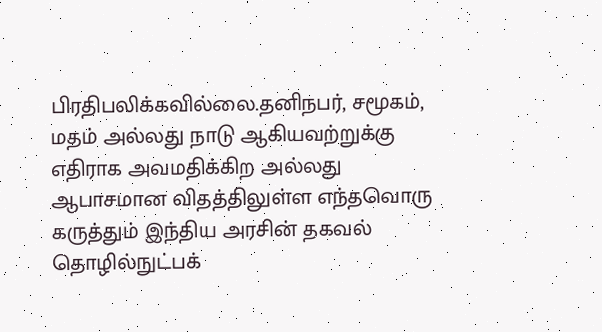பிரதிபலிக்கவில்லை.தனிநபர், சமூகம், மதம் அல்லது நாடு ஆகியவற்றுக்கு எதிராக அவமதிக்கிற அல்லது ஆபாசமான விதத்திலுள்ள எந்தவொரு கருத்தும் இந்திய அரசின் தகவல் தொழில்நுட்பக்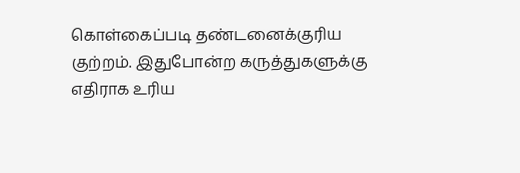கொள்கைப்படி தண்டனைக்குரிய குற்றம். இதுபோன்ற கருத்துகளுக்கு எதிராக உரிய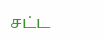சட்ட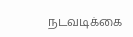நடவடிக்கை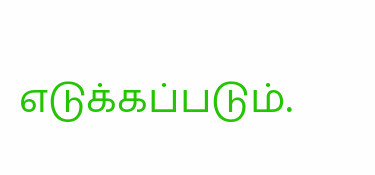எடுக்கப்படும்.